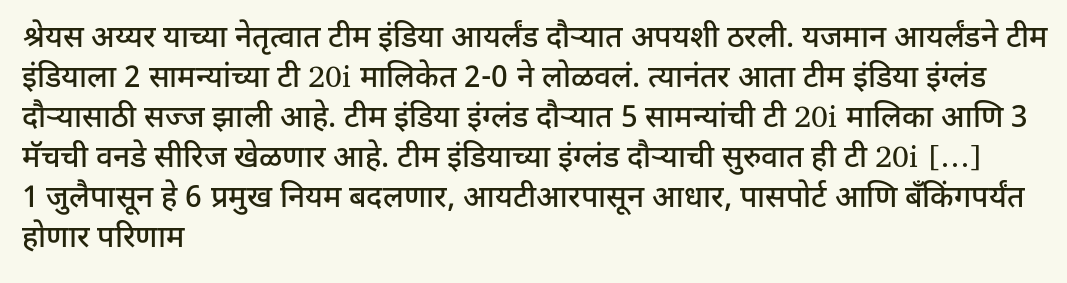श्रेयस अय्यर याच्या नेतृत्वात टीम इंडिया आयर्लंड दौऱ्यात अपयशी ठरली. यजमान आयर्लंडने टीम इंडियाला 2 सामन्यांच्या टी 20i मालिकेत 2-0 ने लोळवलं. त्यानंतर आता टीम इंडिया इंग्लंड दौऱ्यासाठी सज्ज झाली आहे. टीम इंडिया इंग्लंड दौऱ्यात 5 सामन्यांची टी 20i मालिका आणि 3 मॅचची वनडे सीरिज खेळणार आहे. टीम इंडियाच्या इंग्लंड दौऱ्याची सुरुवात ही टी 20i […]
1 जुलैपासून हे 6 प्रमुख नियम बदलणार, आयटीआरपासून आधार, पासपोर्ट आणि बँकिंगपर्यंत होणार परिणाम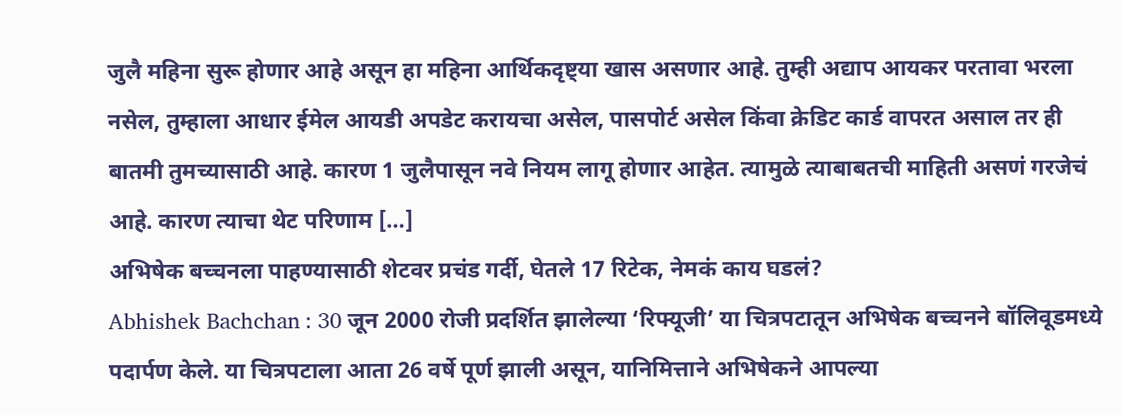जुलै महिना सुरू होणार आहे असून हा महिना आर्थिकदृष्ट्या खास असणार आहे. तुम्ही अद्याप आयकर परतावा भरला नसेल, तुम्हाला आधार ईमेल आयडी अपडेट करायचा असेल, पासपोर्ट असेल किंवा क्रेडिट कार्ड वापरत असाल तर ही बातमी तुमच्यासाठी आहे. कारण 1 जुलैपासून नवे नियम लागू होणार आहेत. त्यामुळे त्याबाबतची माहिती असणं गरजेचं आहे. कारण त्याचा थेट परिणाम […]
अभिषेक बच्चनला पाहण्यासाठी शेटवर प्रचंड गर्दी, घेतले 17 रिटेक, नेमकं काय घडलं?
Abhishek Bachchan : 30 जून 2000 रोजी प्रदर्शित झालेल्या ‘रिफ्यूजी’ या चित्रपटातून अभिषेक बच्चनने बॉलिवूडमध्ये पदार्पण केले. या चित्रपटाला आता 26 वर्षे पूर्ण झाली असून, यानिमित्ताने अभिषेकने आपल्या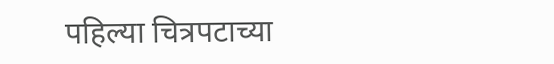पहिल्या चित्रपटाच्या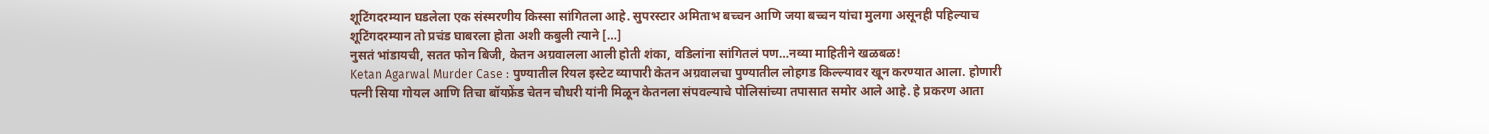शूटिंगदरम्यान घडलेला एक संस्मरणीय किस्सा सांगितला आहे. सुपरस्टार अमिताभ बच्चन आणि जया बच्चन यांचा मुलगा असूनही पहिल्याच शूटिंगदरम्यान तो प्रचंड घाबरला होता अशी कबुली त्याने […]
नुसतं भांडायची, सतत फोन बिजी, केतन अग्रवालला आली होती शंका, वडिलांना सांगितलं पण…नव्या माहितीने खळबळ!
Ketan Agarwal Murder Case : पुण्यातील रियल इस्टेट व्यापारी केतन अग्रवालचा पुण्यातील लोहगड किल्ल्यावर खून करण्यात आला. होणारी पत्नी सिया गोयल आणि तिचा बॉयफ्रेंड चेतन चौधरी यांनी मिळून केतनला संपवल्याचे पोलिसांच्या तपासात समोर आले आहे. हे प्रकरण आता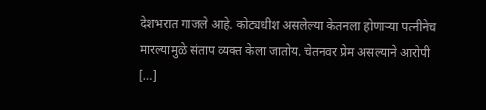देशभरात गाजले आहे. कोट्यधीश असलेल्या केतनला होणाऱ्या पत्नीनेच मारल्यामुळे संताप व्यक्त केला जातोय. चेतनवर प्रेम असल्याने आरोपी […]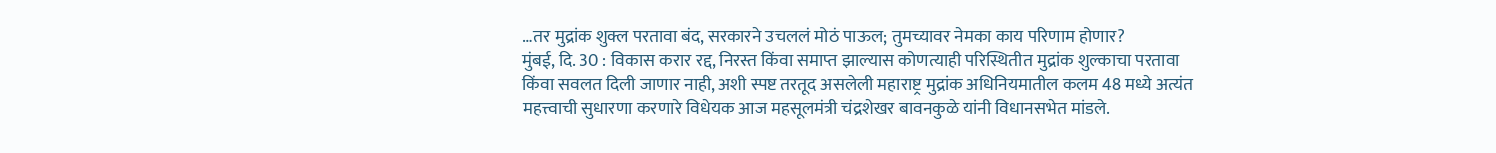…तर मुद्रांक शुक्ल परतावा बंद, सरकारने उचललं मोठं पाऊल; तुमच्यावर नेमका काय परिणाम होणार?
मुंबई, दि. 30 : विकास करार रद्द, निरस्त किंवा समाप्त झाल्यास कोणत्याही परिस्थितीत मुद्रांक शुल्काचा परतावा किंवा सवलत दिली जाणार नाही, अशी स्पष्ट तरतूद असलेली महाराष्ट्र मुद्रांक अधिनियमातील कलम 48 मध्ये अत्यंत महत्त्वाची सुधारणा करणारे विधेयक आज महसूलमंत्री चंद्रशेखर बावनकुळे यांनी विधानसभेत मांडले.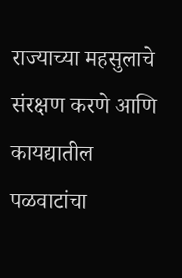राज्याच्या महसुलाचे संरक्षण करणे आणि कायद्यातील पळवाटांचा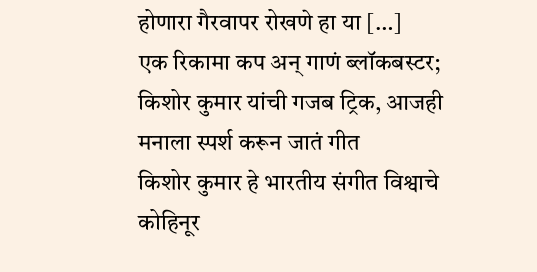होणारा गैरवापर रोखणे हा या […]
एक रिकामा कप अन् गाणं ब्लॉकबस्टर; किशोर कुमार यांची गजब ट्रिक, आजही मनाला स्पर्श करून जातं गीत
किशोर कुमार हे भारतीय संगीत विश्वाचे कोहिनूर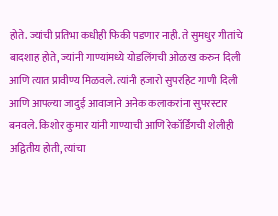होते. ज्यांची प्रतिभा कधीही फिकी पडणार नाही. ते सुमधुर गीतांचे बादशाह होते, ज्यांनी गाण्यांमध्ये योडलिंगची ओळख करुन दिली आणि त्यात प्रावीण्य मिळवले. त्यांनी हजारो सुपरहिट गाणी दिली आणि आपल्या जादुई आवाजाने अनेक कलाकरांना सुपरस्टार बनवले. किशोर कुमार यांनी गाण्याची आणि रेकॉर्डिंगची शेलीही अद्वितीय होती, त्यांचा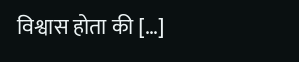विश्वास होता की […]